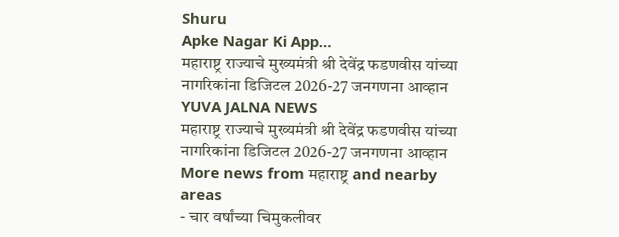Shuru
Apke Nagar Ki App…
महाराष्ट्र राज्याचे मुख्यमंत्री श्री देवेंद्र फडणवीस यांच्या नागरिकांना डिजिटल 2026-27 जनगणना आव्हान
YUVA JALNA NEWS
महाराष्ट्र राज्याचे मुख्यमंत्री श्री देवेंद्र फडणवीस यांच्या नागरिकांना डिजिटल 2026-27 जनगणना आव्हान
More news from महाराष्ट्र and nearby areas
- चार वर्षांच्या चिमुकलीवर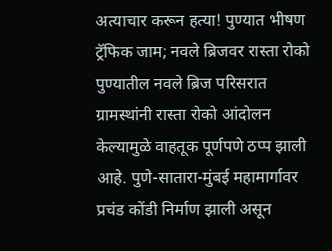अत्याचार करून हत्या! पुण्यात भीषण ट्रॅफिक जाम; नवले ब्रिजवर रास्ता रोको पुण्यातील नवले ब्रिज परिसरात ग्रामस्थांनी रास्ता रोको आंदोलन केल्यामुळे वाहतूक पूर्णपणे ठप्प झाली आहे. पुणे-सातारा-मुंबई महामार्गावर प्रचंड कोंडी निर्माण झाली असून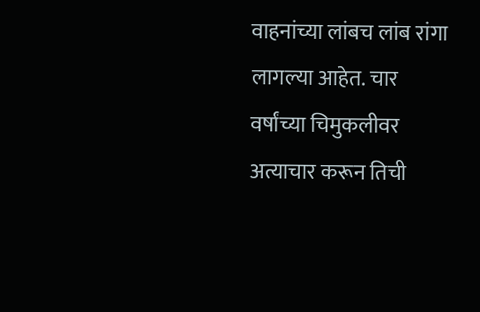वाहनांच्या लांबच लांब रांगा लागल्या आहेत. चार वर्षांच्या चिमुकलीवर अत्याचार करून तिची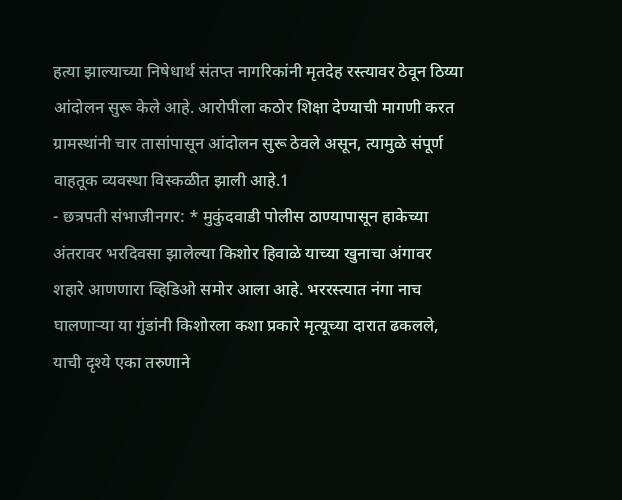हत्या झाल्याच्या निषेधार्थ संतप्त नागरिकांनी मृतदेह रस्त्यावर ठेवून ठिय्या आंदोलन सुरू केले आहे. आरोपीला कठोर शिक्षा देण्याची मागणी करत ग्रामस्थांनी चार तासांपासून आंदोलन सुरू ठेवले असून, त्यामुळे संपूर्ण वाहतूक व्यवस्था विस्कळीत झाली आहे.1
- छत्रपती संभाजीनगर: * मुकुंदवाडी पोलीस ठाण्यापासून हाकेच्या अंतरावर भरदिवसा झालेल्या किशोर हिवाळे याच्या खुनाचा अंगावर शहारे आणणारा व्हिडिओ समोर आला आहे. भररस्त्यात नंगा नाच घालणाऱ्या या गुंडांनी किशोरला कशा प्रकारे मृत्यूच्या दारात ढकलले, याची दृश्ये एका तरुणाने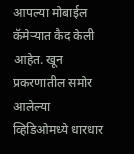आपल्या मोबाईल कॅमेऱ्यात कैद केली आहेत. खून प्रकरणातील समोर आलेल्या व्हिडिओमध्ये धारधार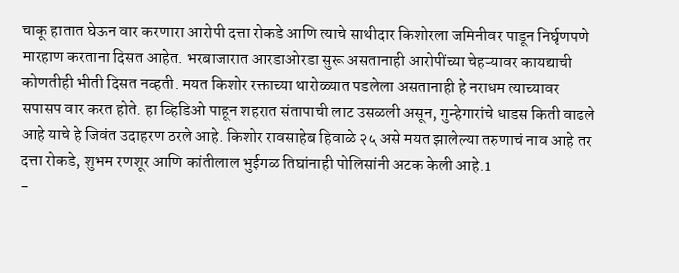चाकू हातात घेऊन वार करणारा आरोपी दत्ता रोकडे आणि त्याचे साथीदार किशोरला जमिनीवर पाडून निर्घृणपणे मारहाण करताना दिसत आहेत. भरबाजारात आरडाओरडा सुरू असतानाही आरोपींच्या चेहऱ्यावर कायद्याची कोणतीही भीती दिसत नव्हती. मयत किशोर रक्ताच्या थारोळ्यात पडलेला असतानाही हे नराधम त्याच्यावर सपासप वार करत होते. हा व्हिडिओ पाहून शहरात संतापाची लाट उसळली असून, गुन्हेगारांचे धाडस किती वाढले आहे याचे हे जिवंत उदाहरण ठरले आहे. किशोर रावसाहेब हिवाळे २५ असे मयत झालेल्या तरुणाचं नाव आहे तर दत्ता रोकडे, शुभम रणशूर आणि कांतीलाल भुईगळ तिघांनाही पोलिसांनी अटक केली आहे.1
-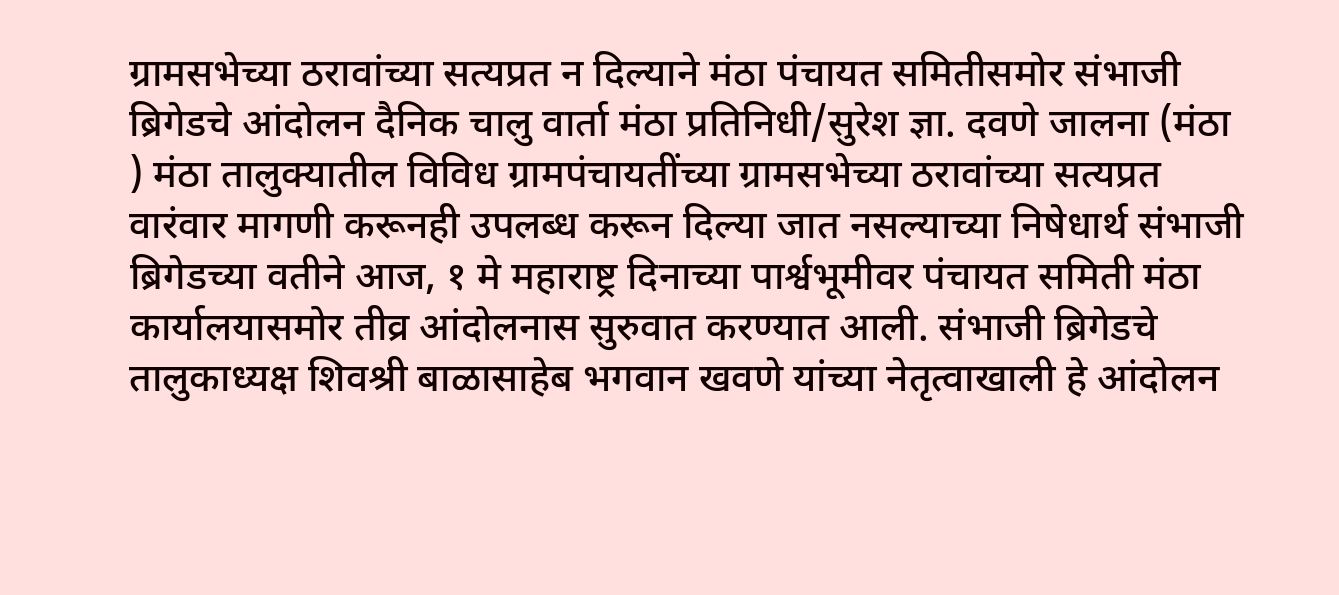ग्रामसभेच्या ठरावांच्या सत्यप्रत न दिल्याने मंठा पंचायत समितीसमोर संभाजी ब्रिगेडचे आंदोलन दैनिक चालु वार्ता मंठा प्रतिनिधी/सुरेश ज्ञा. दवणे जालना (मंठा ) मंठा तालुक्यातील विविध ग्रामपंचायतींच्या ग्रामसभेच्या ठरावांच्या सत्यप्रत वारंवार मागणी करूनही उपलब्ध करून दिल्या जात नसल्याच्या निषेधार्थ संभाजी ब्रिगेडच्या वतीने आज, १ मे महाराष्ट्र दिनाच्या पार्श्वभूमीवर पंचायत समिती मंठा कार्यालयासमोर तीव्र आंदोलनास सुरुवात करण्यात आली. संभाजी ब्रिगेडचे तालुकाध्यक्ष शिवश्री बाळासाहेब भगवान खवणे यांच्या नेतृत्वाखाली हे आंदोलन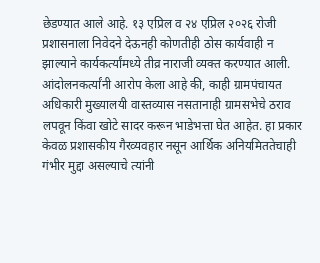छेडण्यात आले आहे. १३ एप्रिल व २४ एप्रिल २०२६ रोजी प्रशासनाला निवेदने देऊनही कोणतीही ठोस कार्यवाही न झाल्याने कार्यकर्त्यांमध्ये तीव्र नाराजी व्यक्त करण्यात आली. आंदोलनकर्त्यांनी आरोप केला आहे की, काही ग्रामपंचायत अधिकारी मुख्यालयी वास्तव्यास नसतानाही ग्रामसभेचे ठराव लपवून किंवा खोटे सादर करून भाडेभत्ता घेत आहेत. हा प्रकार केवळ प्रशासकीय गैरव्यवहार नसून आर्थिक अनियमिततेचाही गंभीर मुद्दा असल्याचे त्यांनी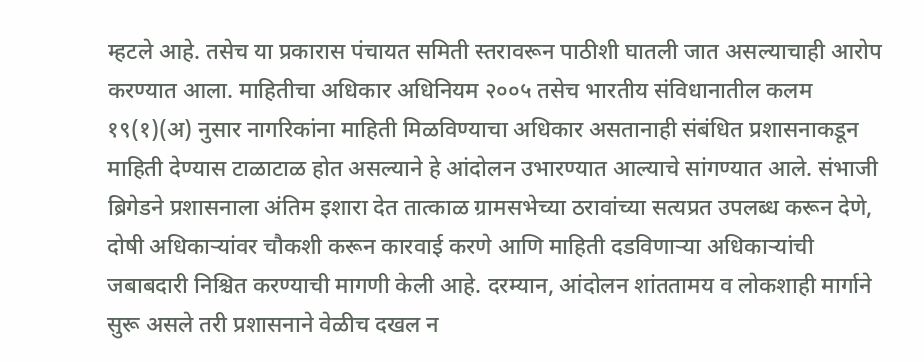म्हटले आहे. तसेच या प्रकारास पंचायत समिती स्तरावरून पाठीशी घातली जात असल्याचाही आरोप करण्यात आला. माहितीचा अधिकार अधिनियम २००५ तसेच भारतीय संविधानातील कलम १९(१)(अ) नुसार नागरिकांना माहिती मिळविण्याचा अधिकार असतानाही संबंधित प्रशासनाकडून माहिती देण्यास टाळाटाळ होत असल्याने हे आंदोलन उभारण्यात आल्याचे सांगण्यात आले. संभाजी ब्रिगेडने प्रशासनाला अंतिम इशारा देत तात्काळ ग्रामसभेच्या ठरावांच्या सत्यप्रत उपलब्ध करून देणे, दोषी अधिकाऱ्यांवर चौकशी करून कारवाई करणे आणि माहिती दडविणाऱ्या अधिकाऱ्यांची जबाबदारी निश्चित करण्याची मागणी केली आहे. दरम्यान, आंदोलन शांततामय व लोकशाही मार्गाने सुरू असले तरी प्रशासनाने वेळीच दखल न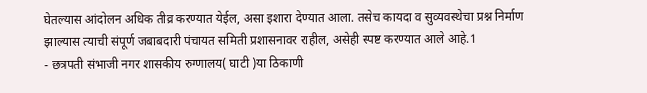घेतल्यास आंदोलन अधिक तीव्र करण्यात येईल, असा इशारा देण्यात आला. तसेच कायदा व सुव्यवस्थेचा प्रश्न निर्माण झाल्यास त्याची संपूर्ण जबाबदारी पंचायत समिती प्रशासनावर राहील, असेही स्पष्ट करण्यात आले आहे.1
- छत्रपती संभाजी नगर शासकीय रुग्णालय( घाटी )या ठिकाणी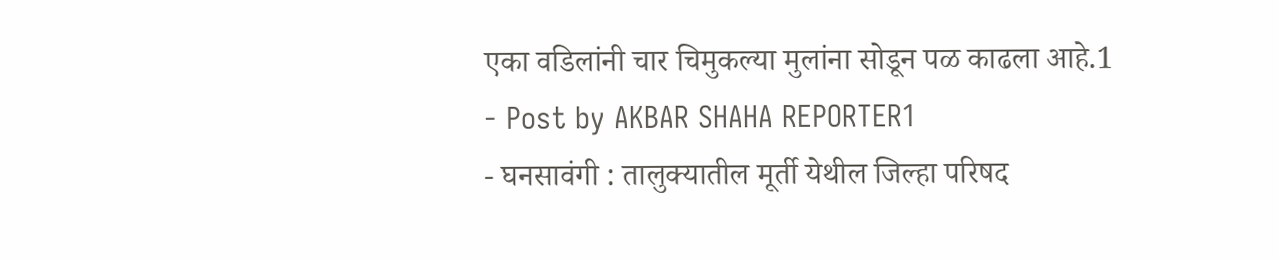एका वडिलांनी चार चिमुकल्या मुलांना सोडून पळ काढला आहे.1
- Post by AKBAR SHAHA REPORTER1
- घनसावंगी : तालुक्यातील मूर्ती येथील जिल्हा परिषद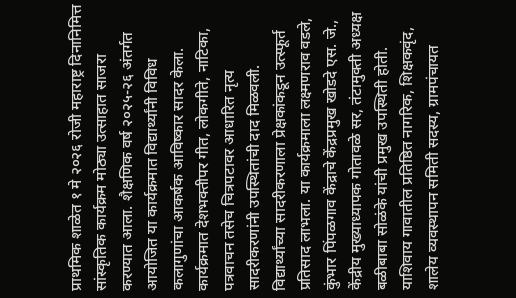प्राथमिक शाळेत १ मे २०२६ रोजी महाराष्ट्र दिनानिमित्त सांस्कृतिक कार्यक्रम मोठ्या उत्साहात साजरा करण्यात आला. शैक्षणिक वर्ष २०२५-२६ अंतर्गत आयोजित या कार्यक्रमात विद्यार्थ्यांनी विविध कलागुणांचा आकर्षक आविष्कार सादर केला. कार्यक्रमात देशभक्तीपर गीत, लोकगीते, नाटिका, पत्रवाचन तसेच चित्रपटावर आधारित नृत्य सादरीकरणांनी उपस्थितांची दाद मिळवली. विद्यार्थ्यांच्या सादरीकरणाला प्रेक्षकांकडून उत्स्फूर्त प्रतिसाद लाभला. या कार्यक्रमाला लक्ष्मणराव वडले, कुंभार पिंपळगाव केंद्राचे केंद्रप्रमुख खोडदे एस. जे., केंद्रीय मुख्याध्यापक गोतावळे सर, तंटामुक्ती अध्यक्ष बळीबाबा सोळंके यांची प्रमुख उपस्थिती होती. याशिवाय गावातील प्रतिष्ठित नागरिक, शिक्षकवृंद, शालेय व्यवस्थापन समिती सदस्य, ग्रामपंचायत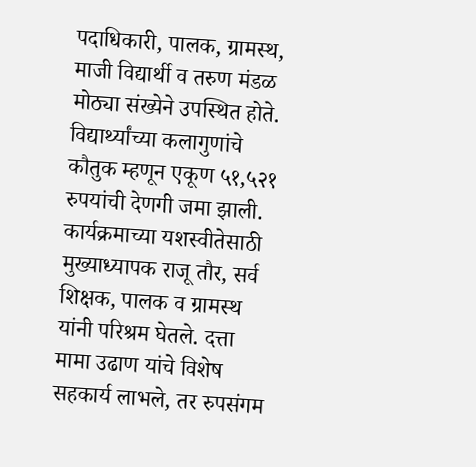पदाधिकारी, पालक, ग्रामस्थ, माजी विद्यार्थी व तरुण मंडळ मोठ्या संख्येने उपस्थित होते. विद्यार्थ्यांच्या कलागुणांचे कौतुक म्हणून एकूण ५१,५२१ रुपयांची देणगी जमा झाली. कार्यक्रमाच्या यशस्वीतेसाठी मुख्याध्यापक राजू तौर, सर्व शिक्षक, पालक व ग्रामस्थ यांनी परिश्रम घेतले. दत्ता मामा उढाण यांचे विशेष सहकार्य लाभले, तर रुपसंगम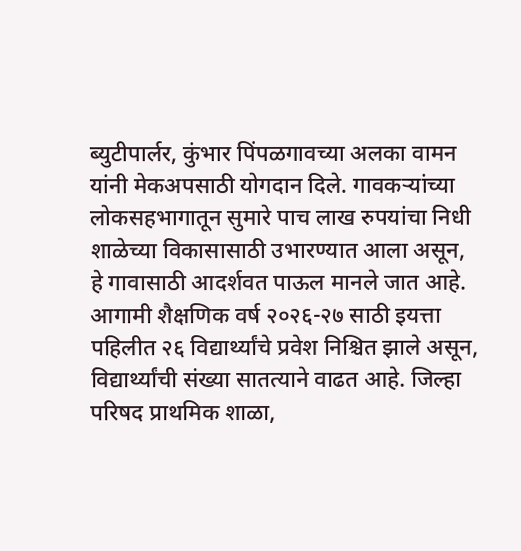ब्युटीपार्लर, कुंभार पिंपळगावच्या अलका वामन यांनी मेकअपसाठी योगदान दिले. गावकऱ्यांच्या लोकसहभागातून सुमारे पाच लाख रुपयांचा निधी शाळेच्या विकासासाठी उभारण्यात आला असून, हे गावासाठी आदर्शवत पाऊल मानले जात आहे. आगामी शैक्षणिक वर्ष २०२६-२७ साठी इयत्ता पहिलीत २६ विद्यार्थ्यांचे प्रवेश निश्चित झाले असून, विद्यार्थ्यांची संख्या सातत्याने वाढत आहे. जिल्हा परिषद प्राथमिक शाळा,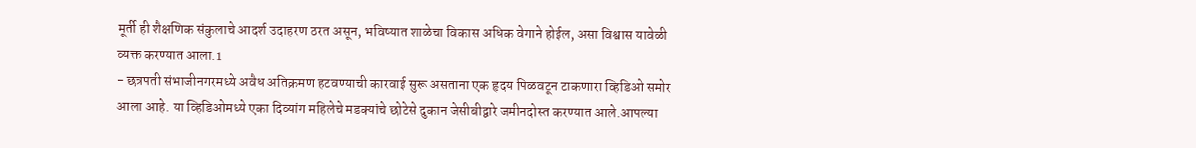मूर्ती ही शैक्षणिक संकुलाचे आदर्श उदाहरण ठरत असून, भविष्यात शाळेचा विकास अधिक वेगाने होईल, असा विश्वास यावेळी व्यक्त करण्यात आला.1
- छत्रपती संभाजीनगरमध्ये अवैध अतिक्रमण हटवण्याची कारवाई सुरू असताना एक हृदय पिळवटून टाकणारा व्हिडिओ समोर आला आहे. या व्हिडिओमध्ये एका दिव्यांग महिलेचे मडक्यांचे छोटेसे दुकान जेसीबीद्वारे जमीनदोस्त करण्यात आले.आपल्या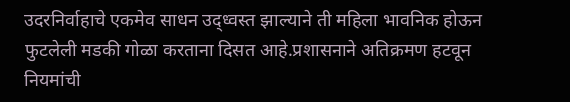उदरनिर्वाहाचे एकमेव साधन उद्ध्वस्त झाल्याने ती महिला भावनिक होऊन फुटलेली मडकी गोळा करताना दिसत आहे.प्रशासनाने अतिक्रमण हटवून नियमांची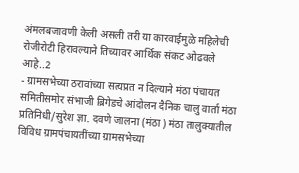अंमलबजावणी केली असली तरी या कारवाईमुळे महिलेची रोजीरोटी हिरावल्याने तिच्यावर आर्थिक संकट ओढवले आहे..2
- ग्रामसभेच्या ठरावांच्या सत्यप्रत न दिल्याने मंठा पंचायत समितीसमोर संभाजी ब्रिगेडचे आंदोलन दैनिक चालु वार्ता मंठा प्रतिनिधी/सुरेश ज्ञा. दवणे जालना (मंठा ) मंठा तालुक्यातील विविध ग्रामपंचायतींच्या ग्रामसभेच्या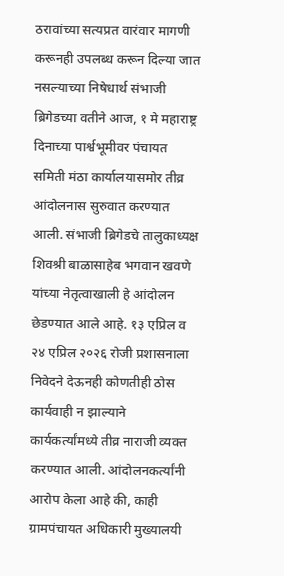ठरावांच्या सत्यप्रत वारंवार मागणी करूनही उपलब्ध करून दिल्या जात नसल्याच्या निषेधार्थ संभाजी ब्रिगेडच्या वतीने आज, १ मे महाराष्ट्र दिनाच्या पार्श्वभूमीवर पंचायत समिती मंठा कार्यालयासमोर तीव्र आंदोलनास सुरुवात करण्यात आली. संभाजी ब्रिगेडचे तालुकाध्यक्ष शिवश्री बाळासाहेब भगवान खवणे यांच्या नेतृत्वाखाली हे आंदोलन छेडण्यात आले आहे. १३ एप्रिल व २४ एप्रिल २०२६ रोजी प्रशासनाला निवेदने देऊनही कोणतीही ठोस कार्यवाही न झाल्याने कार्यकर्त्यांमध्ये तीव्र नाराजी व्यक्त करण्यात आली. आंदोलनकर्त्यांनी आरोप केला आहे की, काही ग्रामपंचायत अधिकारी मुख्यालयी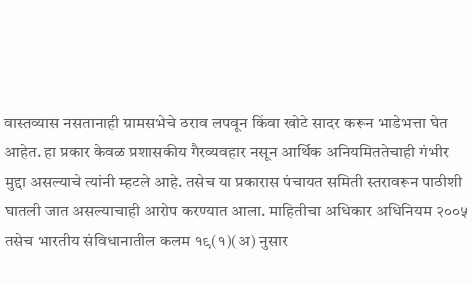वास्तव्यास नसतानाही ग्रामसभेचे ठराव लपवून किंवा खोटे सादर करून भाडेभत्ता घेत आहेत. हा प्रकार केवळ प्रशासकीय गैरव्यवहार नसून आर्थिक अनियमिततेचाही गंभीर मुद्दा असल्याचे त्यांनी म्हटले आहे. तसेच या प्रकारास पंचायत समिती स्तरावरून पाठीशी घातली जात असल्याचाही आरोप करण्यात आला. माहितीचा अधिकार अधिनियम २००५ तसेच भारतीय संविधानातील कलम १९(१)(अ) नुसार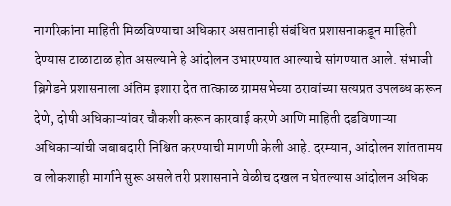नागरिकांना माहिती मिळविण्याचा अधिकार असतानाही संबंधित प्रशासनाकडून माहिती देण्यास टाळाटाळ होत असल्याने हे आंदोलन उभारण्यात आल्याचे सांगण्यात आले. संभाजी ब्रिगेडने प्रशासनाला अंतिम इशारा देत तात्काळ ग्रामसभेच्या ठरावांच्या सत्यप्रत उपलब्ध करून देणे, दोषी अधिकाऱ्यांवर चौकशी करून कारवाई करणे आणि माहिती दडविणाऱ्या अधिकाऱ्यांची जबाबदारी निश्चित करण्याची मागणी केली आहे. दरम्यान, आंदोलन शांततामय व लोकशाही मार्गाने सुरू असले तरी प्रशासनाने वेळीच दखल न घेतल्यास आंदोलन अधिक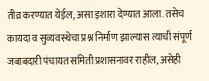तीव्र करण्यात येईल, असा इशारा देण्यात आला. तसेच कायदा व सुव्यवस्थेचा प्रश्न निर्माण झाल्यास त्याची संपूर्ण जबाबदारी पंचायत समिती प्रशासनावर राहील, असेही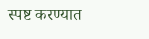स्पष्ट करण्यात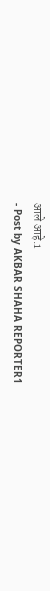आले आहे.1
- Post by AKBAR SHAHA REPORTER1